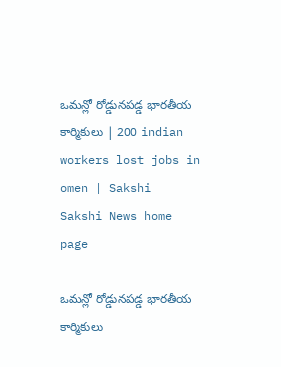ఒమన్లో రోడ్డునపడ్డ భారతీయ కార్మికులు | 200 indian workers lost jobs in omen | Sakshi
Sakshi News home page

ఒమన్లో రోడ్డునపడ్డ భారతీయ కార్మికులు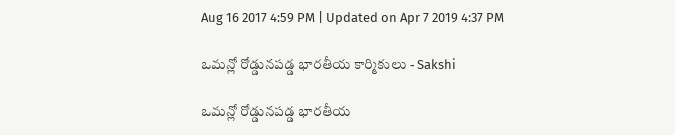Aug 16 2017 4:59 PM | Updated on Apr 7 2019 4:37 PM

ఒమన్లో రోడ్డునపడ్డ భారతీయ కార్మికులు - Sakshi

ఒమన్లో రోడ్డునపడ్డ భారతీయ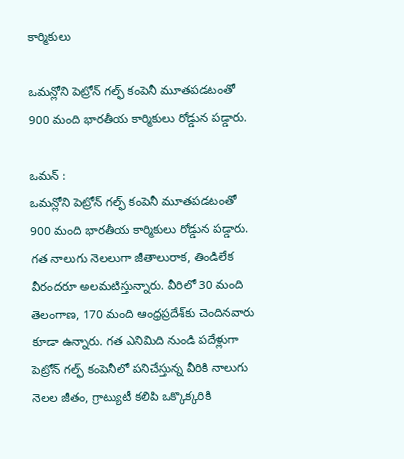కార్మికులు

ఒమన్లోని పెట్రోన్ గల్ఫ్ కంపెనీ మూతపడటంతో 900 మంది భారతీయ కార్మికులు రోడ్డున పడ్డారు.

ఒమన్‌ :
ఒమన్లోని పెట్రోన్ గల్ఫ్ కంపెనీ మూతపడటంతో 900 మంది భారతీయ కార్మికులు రోడ్డున పడ్డారు. గత నాలుగు నెలలుగా జీతాలురాక, తిండిలేక వీరందరూ అలమటిస్తున్నారు. వీరిలో 30 మంది తెలంగాణ, 170 మంది ఆంధ్రప్రదేశ్‌కు చెందినవారు కూడా ఉన్నారు. గత ఎనిమిది నుండి పదేళ్లుగా పెట్రోన్ గల్ఫ్ కంపెనీలో పనిచేస్తున్న వీరికి నాలుగు నెలల జీతం, గ్రాట్యుటీ కలిపి ఒక్కొక్కరికి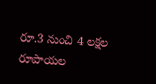రూ.3 నుంచి 4 లక్షల రూపాయల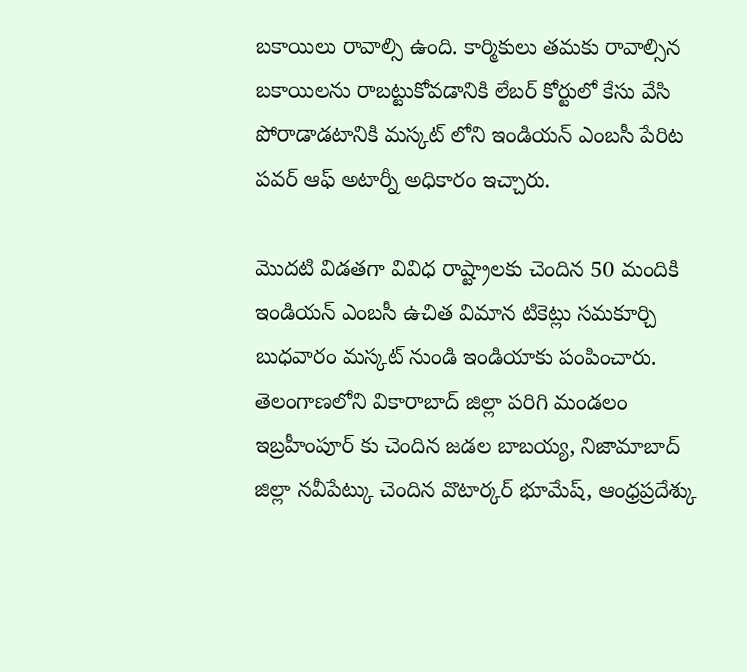బకాయిలు రావాల్సి ఉంది. కార్మికులు తమకు రావాల్సిన బకాయిలను రాబట్టుకోవడానికి లేబర్ కోర్టులో కేసు వేసి పోరాడాడటానికి మస్కట్ లోని ఇండియన్ ఎంబసీ పేరిట పవర్ ఆఫ్ అటార్నీ అధికారం ఇచ్చారు.

మొదటి విడతగా వివిధ రాష్ట్రాలకు చెందిన 50 మందికి ఇండియన్ ఎంబసీ ఉచిత విమాన టికెట్లు సమకూర్చి బుధవారం మస్కట్ నుండి ఇండియాకు పంపించారు. తెలంగాణలోని వికారాబాద్ జిల్లా పరిగి మండలం ఇబ్రహీంపూర్ కు చెందిన జడల బాబయ్య, నిజామాబాద్ జిల్లా నవీపేట్కు చెందిన వొటార్కర్ భూమేష్, ఆంధ్రప్రదేశ్కు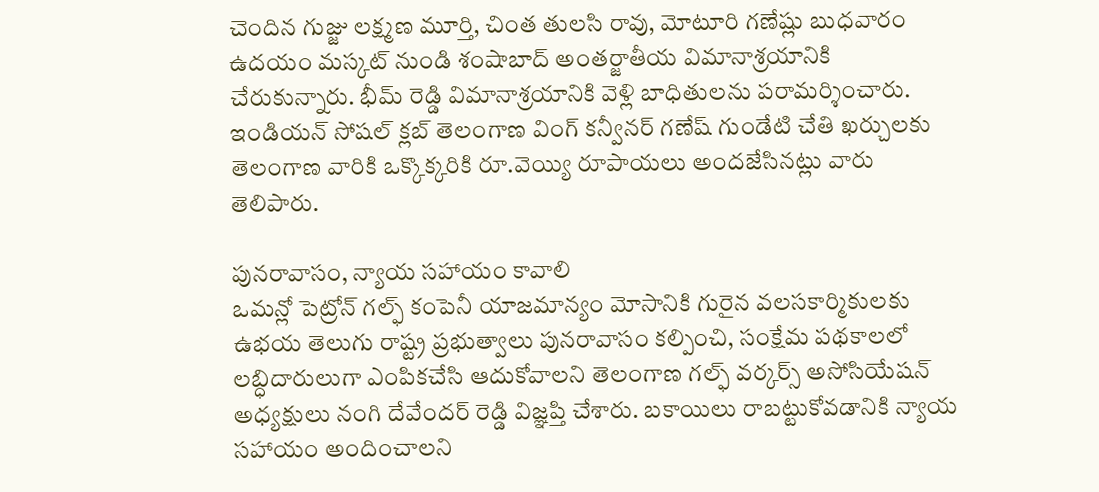చెందిన గుజ్జు లక్ష్మణ మూర్తి, చింత తులసి రావు, మోటూరి గణేష్లు బుధవారం ఉదయం మస్కట్ నుండి శంషాబాద్‌ అంతర్జాతీయ విమానాశ్రయానికి చేరుకున్నారు. భీమ్ రెడ్డి విమానాశ్రయానికి వెళ్లి బాధితులను పరామర్శించారు. ఇండియన్ సోషల్ క్లబ్ తెలంగాణ వింగ్ కన్వీనర్ గణేష్ గుండేటి చేతి ఖర్చులకు తెలంగాణ వారికి ఒక్కొక్కరికి రూ.వెయ్యి రూపాయలు అందజేసినట్లు వారు తెలిపారు.

పునరావాసం, న్యాయ సహాయం కావాలి
ఒమన్లో పెట్రోన్‌ గల్ఫ్‌ కంపెనీ యాజమాన్యం మోసానికి గురైన వలసకార్మికులకు ఉభయ తెలుగు రాష్ట్ర ప్రభుత్వాలు పునరావాసం కల్పించి, సంక్షేమ పథకాలలో లబ్ధిదారులుగా ఎంపికచేసి ఆదుకోవాలని తెలంగాణ గల్ఫ్ వర్కర్స్ అసోసియేషన్ అధ్యక్షులు నంగి దేవేందర్ రెడ్డి విజ్ఞప్తి చేశారు. బకాయిలు రాబట్టుకోవడానికి న్యాయ సహాయం అందించాలని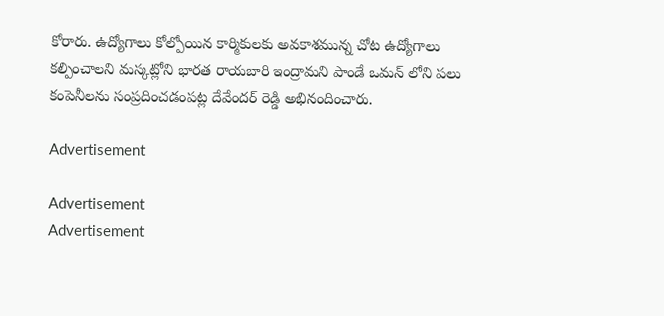కోరారు. ఉద్యోగాలు కోల్పోయిన కార్మికులకు అవకాశమున్న చోట ఉద్యోగాలు కల్పించాలని మస్కట్లోని భారత రాయబారి ఇంద్రామని పాండే ఒమన్ లోని పలు కంపెనీలను సంప్రదించడంపట్ల దేవేందర్ రెడ్డి అభినందించారు.

Advertisement

Advertisement
Advertisement